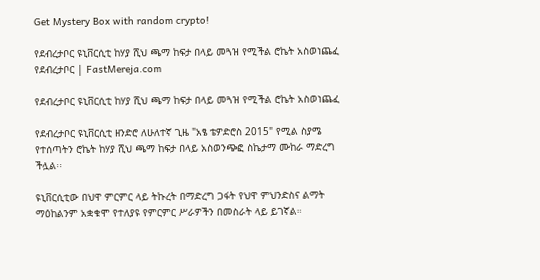Get Mystery Box with random crypto!

የደብረታቦር ዩኒቨርሲቲ ከሃያ ሺህ ጫማ ከፍታ በላይ መጓዝ የሚችል ሮኬት አስወነጨፈ የደብረታቦር | FastMereja.com

የደብረታቦር ዩኒቨርሲቲ ከሃያ ሺህ ጫማ ከፍታ በላይ መጓዝ የሚችል ሮኬት አስወነጨፈ

የደብረታቦር ዩኒቨርሲቲ ዘንድሮ ለሁለተኛ ጊዜ "አፄ ቴዎድሮስ 2015" የሚል ስያሜ የተሰጣትን ሮኬት ከሃያ ሺህ ጫማ ከፍታ በላይ አስወንጭፎ ስኬታማ ሙከራ ማድረግ ችሏል፡፡

ዩኒቨርሲቲው በህዋ ምርምር ላይ ትኩረት በማድረግ ጋፋት የህዋ ምህንድስና ልማት ማዕከልንም አቋቁሞ የተለያዩ የምርምር ሥራዎችን በመስራት ላይ ይገኛል።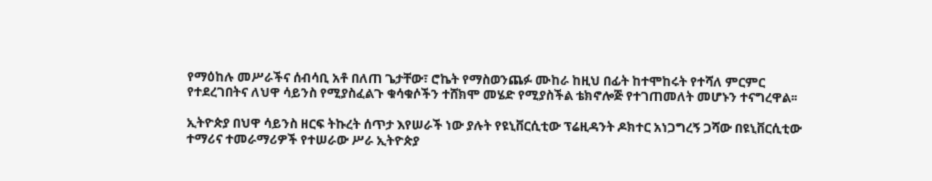የማዕከሉ መሥራችና ሰብሳቢ አቶ በለጠ ጌታቸው፣ ሮኬት የማስወንጨፉ ሙከራ ከዚህ በፊት ከተሞከሩት የተሻለ ምርምር የተደረገበትና ለህዋ ሳይንስ የሚያስፈልጉ ቁሳቁሶችን ተሸክሞ መሄድ የሚያስችል ቴክኖሎጅ የተገጠመለት መሆኑን ተናግረዋል፡፡

ኢትዮጵያ በህዋ ሳይንስ ዘርፍ ትኩረት ሰጥታ እየሠራች ነው ያሉት የዩኒቨርሲቲው ፕሬዚዳንት ዶክተር አነጋግረኝ ጋሻው በዩኒቨርሲቲው ተማሪና ተመራማሪዎች የተሠራው ሥራ ኢትዮጵያ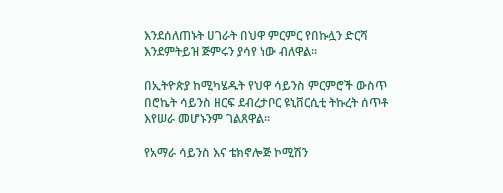እንደሰለጠኑት ሀገራት በህዋ ምርምር የበኩሏን ድርሻ እንደምትይዝ ጅምሩን ያሳየ ነው ብለዋል።

በኢትዮጵያ ከሚካሄዱት የህዋ ሳይንስ ምርምሮች ውስጥ በሮኬት ሳይንስ ዘርፍ ደብረታቦር ዩኒቨርሲቲ ትኩረት ሰጥቶ እየሠራ መሆኑንም ገልጸዋል።

የአማራ ሳይንስ እና ቴክኖሎጅ ኮሚሽን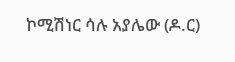ኮሚሽነር ሳሉ አያሌው (ዶ.ር)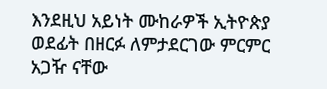እንደዚህ አይነት ሙከራዎች ኢትዮጵያ ወደፊት በዘርፉ ለምታደርገው ምርምር አጋዥ ናቸው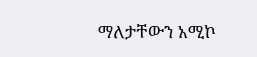ማለታቸውን አሚኮ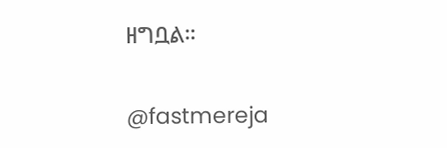ዘግቧል።

@fastmereja